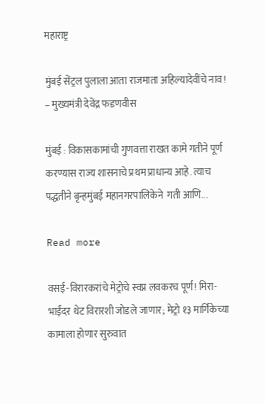महाराष्ट्र

मुंबई सेंट्रल पुलाला आता राजमाता अहिल्यादेवींचे नाव! – मुख्यमंत्री देवेंद्र फडणवीस

मुंबई : विकासकामांची गुणवत्ता राखत कामे गतीने पूर्ण करण्यास राज्य शासनाचे प्रथम प्राधान्य आहे. त्याच पद्धतीने बृन्हमुंबई महानगरपालिकेने  गती आणि...

Read more

वसई-विरारकरांचे मेट्रोचे स्वप्न लवकरच पूर्ण! मिरा-भाईंदर थेट विरारशी जोडले जाणार; मेट्रो १३ मार्गिकेच्या कामाला होणार सुरुवात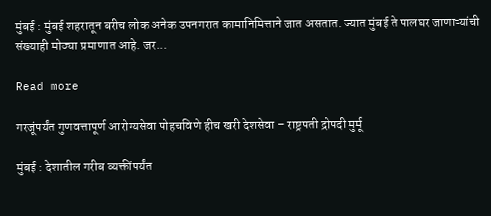मुंबई : मुंबई शहरातून बरीच लोक अनेक उपनगरात कामानिमित्ताने जात असतात. ज्यात मुंबई ते पालघर जाणाऱ्यांची संख्याही मोठ्या प्रमाणात आहे. जर...

Read more

गरजूंपर्यंत गुणवत्तापूर्ण आरोग्यसेवा पोहचविणे हीच खरी देशसेवा – राष्ट्रपती द्रोपदी मुर्मू

मुंबई : देशातील गरीब व्यक्तींपर्यंत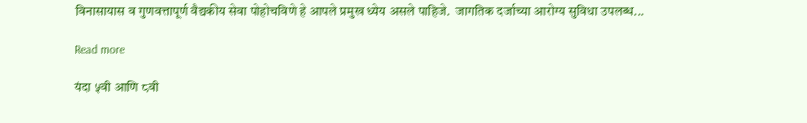विनासायास व गुणवत्तापूर्ण वैद्यकीय सेवा पोहोचविणे हे आपले प्रमुख ध्येय असले पाहिजे.  जागतिक दर्जाच्या आरोग्य सुविधा उपलब्ध...

Read more

यंदा ५वी आणि ८वी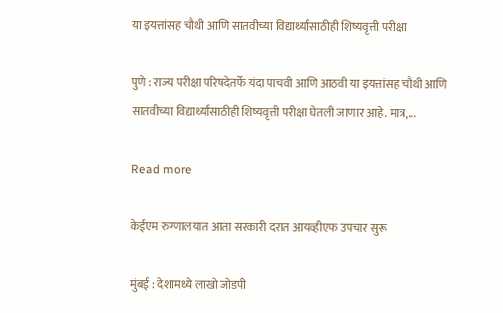या इयत्तांसह चौथी आणि सातवीच्या विद्यार्थ्यांसाठीही शिष्यवृत्ती परीक्षा

पुणे : राज्य परीक्षा परिषदेतर्फे यंदा पाचवी आणि आठवी या इयत्तांसह चौथी आणि सातवीच्या विद्यार्थ्यांसाठीही शिष्यवृत्ती परीक्षा घेतली जाणार आहे. मात्र,...

Read more

केईएम रुग्णालयात आता सरकारी दरात आयव्हीएफ उपचार सुरू

मुंबई : देशामध्ये लाखो जोडपी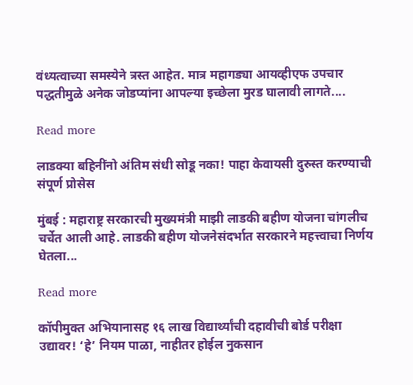वंध्यत्वाच्या समस्येने त्रस्त आहेत. मात्र महागड्या आयव्हीएफ उपचार पद्धतीमुळे अनेक जोडप्यांना आपल्या इच्छेला मुरड घालावी लागते....

Read more

लाडक्या बहिनींनो अंतिम संधी सोडू नका! पाहा केवायसी दुरुस्त करण्याची संपूर्ण प्रोसेस

मुंबई : महाराष्ट्र सरकारची मुख्यमंत्री माझी लाडकी बहीण योजना चांगलीच चर्चेत आली आहे. लाडकी बहीण योजनेसंदर्भात सरकारने महत्त्वाचा निर्णय घेतला...

Read more

कॉपीमुक्त अभियानासह १६ लाख विद्यार्थ्यांची दहावीची बोर्ड परीक्षा उद्यावर! ‘हे’ नियम पाळा, नाहीतर होईल नुकसान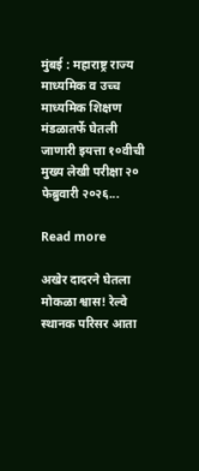मुंबई : महाराष्ट्र राज्य माध्यमिक व उच्च माध्यमिक शिक्षण मंडळातर्फे घेतली जाणारी इयत्ता १०वीची मुख्य लेखी परीक्षा २० फेब्रुवारी २०२६...

Read more

अखेर दादरने घेतला मोकळा श्वास! रेल्वे स्थानक परिसर आता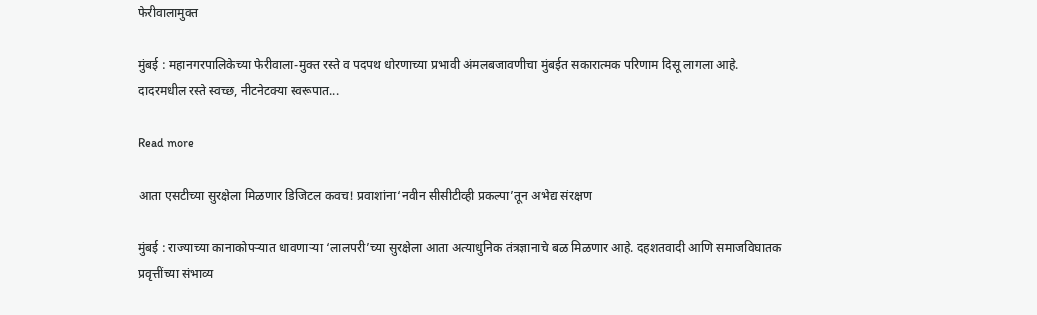फेरीवालामुक्त

मुंबई : महानगरपालिकेच्या फेरीवाला-मुक्त रस्ते व पदपथ धोरणाच्या प्रभावी अंमलबजावणीचा मुंबईत सकारात्मक परिणाम दिसू लागला आहे. दादरमधील रस्ते स्वच्छ, नीटनेटक्या स्वरूपात...

Read more

आता एसटीच्या सुरक्षेला मिळणार डिजिटल कवच! प्रवाशांना‘नवीन सीसीटीव्ही प्रकल्पा’तून अभेद्य संरक्षण

मुंबई : राज्याच्या कानाकोपऱ्यात धावणाऱ्या ‘लालपरी’च्या सुरक्षेला आता अत्याधुनिक तंत्रज्ञानाचे बळ मिळणार आहे. दहशतवादी आणि समाजविघातक प्रवृत्तींच्या संभाव्य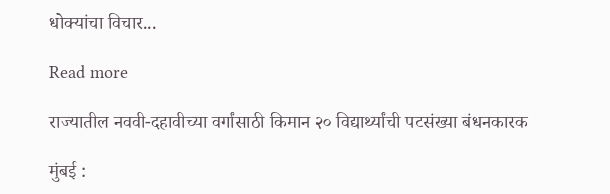धोक्यांचा विचार...

Read more

राज्यातील नववी-दहावीच्या वर्गांसाठी किमान २० विद्यार्थ्यांची पटसंख्या बंधनकारक

मुंबई :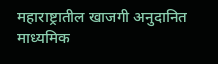महाराष्ट्रातील खाजगी अनुदानित माध्यमिक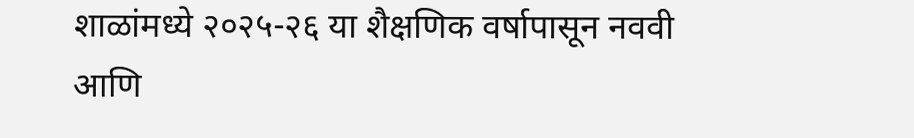शाळांमध्ये २०२५-२६ या शैक्षणिक वर्षापासून नववी आणि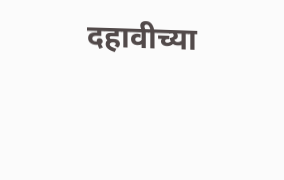दहावीच्या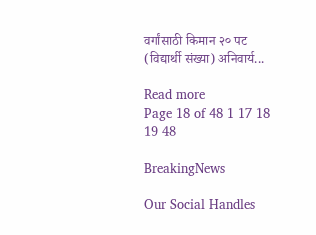वर्गांसाठी किमान २० पट (विद्यार्थी संख्या) अनिवार्य...

Read more
Page 18 of 48 1 17 18 19 48

BreakingNews

Our Social Handles